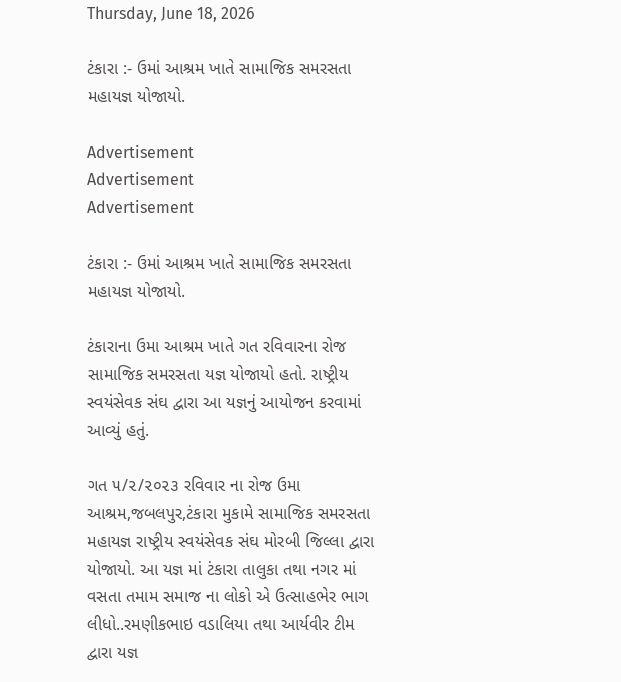Thursday, June 18, 2026

ટંકારા :- ઉમાં આશ્રમ ખાતે સામાજિક સમરસતા મહાયજ્ઞ યોજાયો.

Advertisement
Advertisement
Advertisement

ટંકારા :- ઉમાં આશ્રમ ખાતે સામાજિક સમરસતા મહાયજ્ઞ યોજાયો.

ટંકારાના ઉમા આશ્રમ ખાતે ગત રવિવારના રોજ સામાજિક સમરસતા યજ્ઞ યોજાયો હતો. રાષ્ટ્રીય સ્વયંસેવક સંઘ દ્વારા આ યજ્ઞનું આયોજન કરવામાં આવ્યું હતું.

ગત ૫/૨/૨૦૨૩ રવિવાર ના રોજ ઉમા આશ્રમ,જબલપુર,ટંકારા મુકામે સામાજિક સમરસતા મહાયજ્ઞ રાષ્ટ્રીય સ્વયંસેવક સંઘ મોરબી જિલ્લા દ્વારા યોજાયો. આ યજ્ઞ માં ટંકારા તાલુકા તથા નગર માં વસતા તમામ સમાજ ના લોકો એ ઉત્સાહભેર ભાગ લીધો..રમણીકભાઇ વડાલિયા તથા આર્યવીર ટીમ દ્વારા યજ્ઞ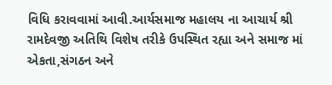વિધિ કરાવવામાં આવી.આર્યસમાજ મહાલય ના આચાર્ય શ્રી રામદેવજી અતિથિ વિશેષ તરીકે ઉપસ્થિત રહ્યા અને સમાજ માં એકતા,સંગઠન અને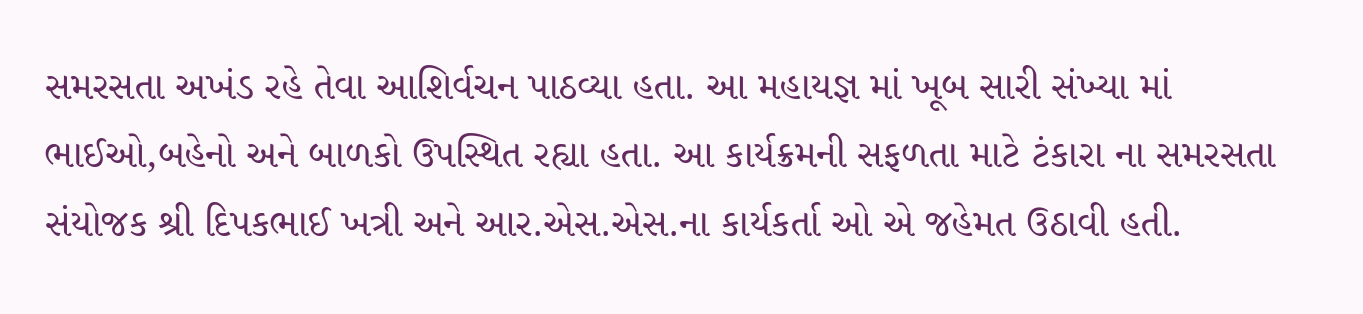સમરસતા અખંડ રહે તેવા આશિર્વચન પાઠવ્યા હતા. આ મહાયજ્ઞ માં ખૂબ સારી સંખ્યા માં ભાઈઓ,બહેનો અને બાળકો ઉપસ્થિત રહ્યા હતા. આ કાર્યક્રમની સફળતા માટે ટંકારા ના સમરસતા સંયોજક શ્રી દિપકભાઈ ખત્રી અને આર.એસ.એસ.ના કાર્યકર્તા ઓ એ જહેમત ઉઠાવી હતી.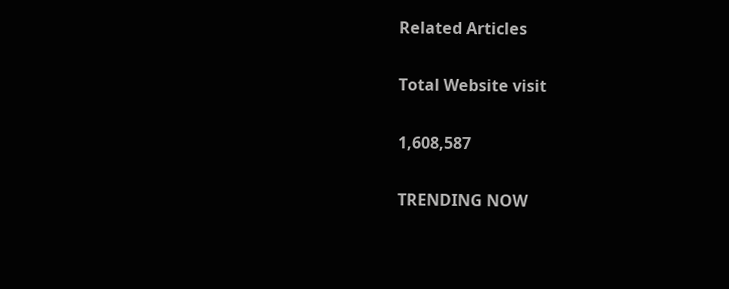Related Articles

Total Website visit

1,608,587

TRENDING NOW